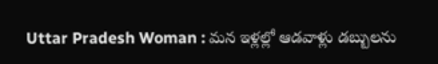Uttar Pradesh Woman : మన ఇళ్లల్లో ఆడవాళ్లు డబ్బులను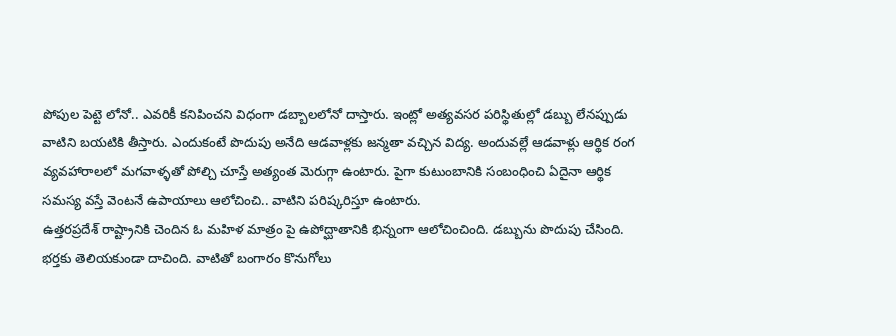పోపుల పెట్టె లోనో.. ఎవరికీ కనిపించని విధంగా డబ్బాలలోనో దాస్తారు. ఇంట్లో అత్యవసర పరిస్థితుల్లో డబ్బు లేనప్పుడు వాటిని బయటికి తీస్తారు. ఎందుకంటే పొదుపు అనేది ఆడవాళ్లకు జన్మతా వచ్చిన విద్య. అందువల్లే ఆడవాళ్లు ఆర్థిక రంగ వ్యవహారాలలో మగవాళ్ళతో పోల్చి చూస్తే అత్యంత మెరుగ్గా ఉంటారు. పైగా కుటుంబానికి సంబంధించి ఏదైనా ఆర్థిక సమస్య వస్తే వెంటనే ఉపాయాలు ఆలోచించి.. వాటిని పరిష్కరిస్తూ ఉంటారు.
ఉత్తరప్రదేశ్ రాష్ట్రానికి చెందిన ఓ మహిళ మాత్రం పై ఉపోద్ఘాతానికి భిన్నంగా ఆలోచించింది. డబ్బును పొదుపు చేసింది. భర్తకు తెలియకుండా దాచింది. వాటితో బంగారం కొనుగోలు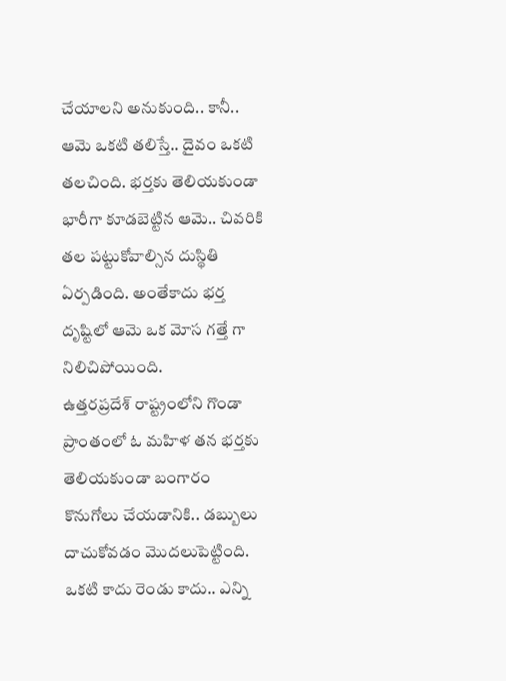చేయాలని అనుకుంది.. కానీ.. ఆమె ఒకటి తలిస్తే.. దైవం ఒకటి తలచింది. భర్తకు తెలియకుండా భారీగా కూడబెట్టిన ఆమె.. చివరికి తల పట్టుకోవాల్సిన దుస్థితి ఏర్పడింది. అంతేకాదు భర్త దృష్టిలో ఆమె ఒక మోస గత్తే గా నిలిచిపోయింది.
ఉత్తరప్రదేశ్ రాష్ట్రంలోని గొండా ప్రాంతంలో ఓ మహిళ తన భర్తకు తెలియకుండా బంగారం కొనుగోలు చేయడానికి.. డబ్బులు దాచుకోవడం మొదలుపెట్టింది. ఒకటి కాదు రెండు కాదు.. ఎన్ని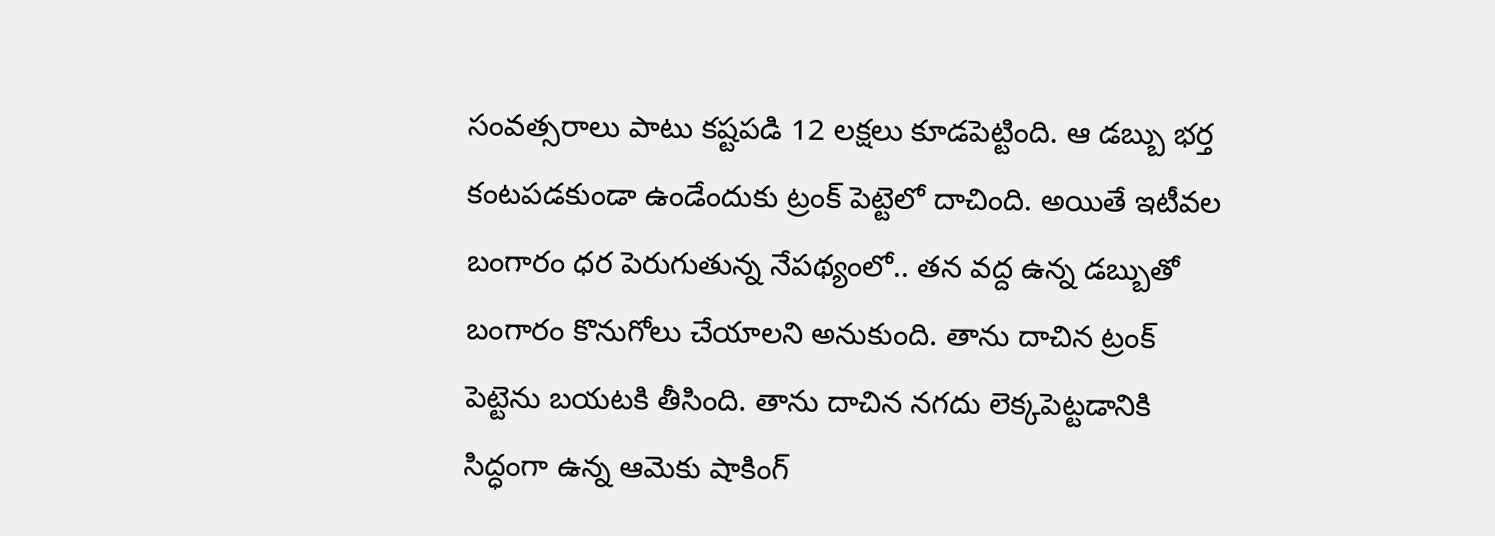సంవత్సరాలు పాటు కష్టపడి 12 లక్షలు కూడపెట్టింది. ఆ డబ్బు భర్త కంటపడకుండా ఉండేందుకు ట్రంక్ పెట్టెలో దాచింది. అయితే ఇటీవల బంగారం ధర పెరుగుతున్న నేపథ్యంలో.. తన వద్ద ఉన్న డబ్బుతో బంగారం కొనుగోలు చేయాలని అనుకుంది. తాను దాచిన ట్రంక్ పెట్టెను బయటకి తీసింది. తాను దాచిన నగదు లెక్కపెట్టడానికి సిద్ధంగా ఉన్న ఆమెకు షాకింగ్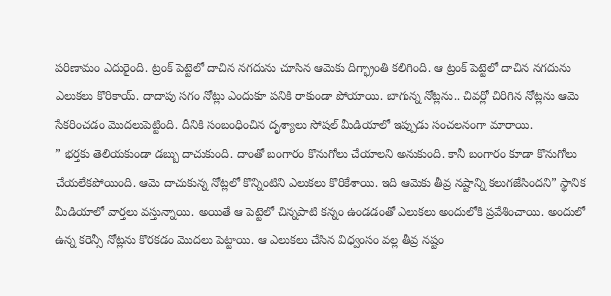పరిణామం ఎదురైంది. ట్రంక్ పెట్టెలో దాచిన నగదును చూసిన ఆమెకు దిగ్భ్రాంతి కలిగింది. ఆ ట్రంక్ పెట్టెలో దాచిన నగదును ఎలుకలు కొరికాయ్. దాదాపు సగం నోట్లు ఎందుకూ పనికి రాకుండా పోయాయి. బాగున్న నోట్లను.. చివర్లో చిరిగిన నోట్లను ఆమె సేకరించడం మొదలుపెట్టింది. దీనికి సంబంధించిన దృశ్యాలు సోషల్ మీడియాలో ఇప్పుడు సంచలనంగా మారాయి.
” భర్తకు తెలియకుండా డబ్బు దాచుకుంది. దాంతో బంగారం కొనుగోలు చేయాలని అనుకుంది. కానీ బంగారం కూడా కొనుగోలు చేయలేకపోయింది. ఆమె దాచుకున్న నోట్లలో కొన్నింటిని ఎలుకలు కొరికేశాయి. ఇది ఆమెకు తీవ్ర నష్టాన్ని కలుగజేసిందని” స్థానిక మీడియాలో వార్తలు వస్తున్నాయి. అయితే ఆ పెట్టెలో చిన్నపాటి కన్నం ఉండడంతో ఎలుకలు అందులోకి ప్రవేశించాయి. అందులో ఉన్న కరెన్సీ నోట్లను కొరకడం మొదలు పెట్టాయి. ఆ ఎలుకలు చేసిన విధ్వంసం వల్ల తీవ్ర నష్టం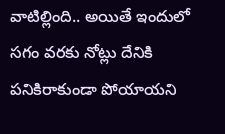వాటిల్లింది.. అయితే ఇందులో సగం వరకు నోట్లు దేనికి పనికిరాకుండా పోయాయని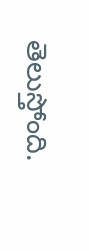తెలుస్తోంది.